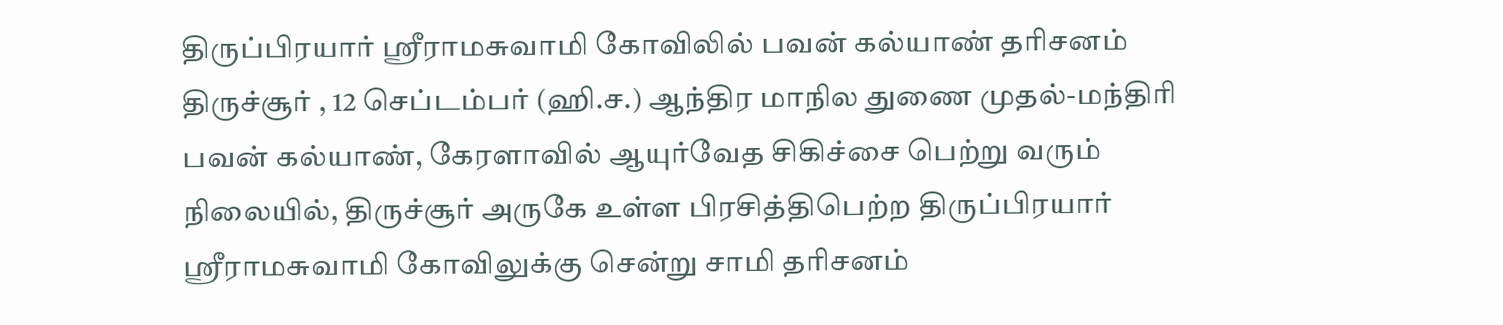திருப்பிரயார் ஸ்ரீராமசுவாமி கோவிலில் பவன் கல்யாண் தரிசனம்
திருச்சூர் , 12 செப்டம்பர் (ஹி.ச.) ஆந்திர மாநில துணை முதல்-மந்திரி பவன் கல்யாண், கேரளாவில் ஆயுர்வேத சிகிச்சை பெற்று வரும் நிலையில், திருச்சூர் அருகே உள்ள பிரசித்திபெற்ற திருப்பிரயார் ஸ்ரீராமசுவாமி கோவிலுக்கு சென்று சாமி தரிசனம்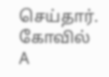செய்தார். கோவில்
A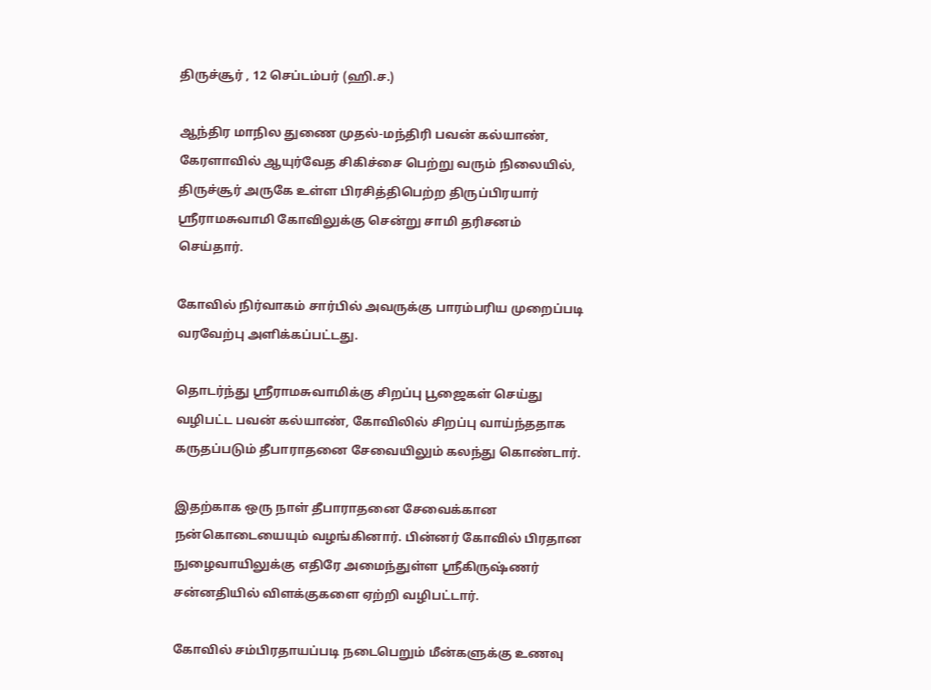திருச்சூர் , 12 செப்டம்பர் (ஹி.ச.)

ஆந்திர மாநில துணை முதல்-மந்திரி பவன் கல்யாண், கேரளாவில் ஆயுர்வேத சிகிச்சை பெற்று வரும் நிலையில், திருச்சூர் அருகே உள்ள பிரசித்திபெற்ற திருப்பிரயார் ஸ்ரீராமசுவாமி கோவிலுக்கு சென்று சாமி தரிசனம் செய்தார்.

கோவில் நிர்வாகம் சார்பில் அவருக்கு பாரம்பரிய முறைப்படி வரவேற்பு அளிக்கப்பட்டது.

தொடர்ந்து ஸ்ரீராமசுவாமிக்கு சிறப்பு பூஜைகள் செய்து வழிபட்ட பவன் கல்யாண், கோவிலில் சிறப்பு வாய்ந்ததாக கருதப்படும் தீபாராதனை சேவையிலும் கலந்து கொண்டார்.

இதற்காக ஒரு நாள் தீபாராதனை சேவைக்கான நன்கொடையையும் வழங்கினார். பின்னர் கோவில் பிரதான நுழைவாயிலுக்கு எதிரே அமைந்துள்ள ஸ்ரீகிருஷ்ணர் சன்னதியில் விளக்குகளை ஏற்றி வழிபட்டார்.

கோவில் சம்பிரதாயப்படி நடைபெறும் மீன்களுக்கு உணவு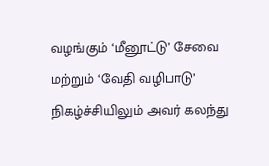வழங்கும் ‘மீனூட்டு’ சேவை மற்றும் ‘வேதி வழிபாடு’ நிகழ்ச்சியிலும் அவர் கலந்து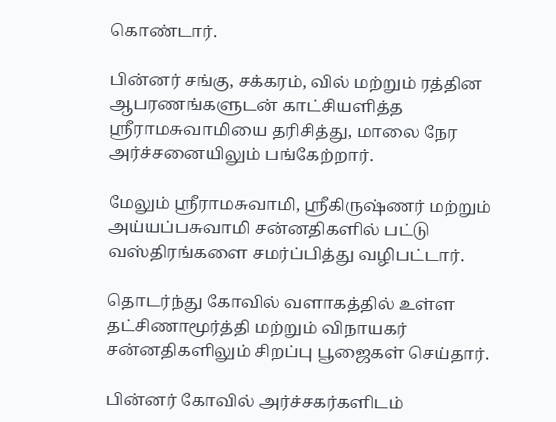கொண்டார்.

பின்னர் சங்கு, சக்கரம், வில் மற்றும் ரத்தின ஆபரணங்களுடன் காட்சியளித்த ஸ்ரீராமசுவாமியை தரிசித்து, மாலை நேர அர்ச்சனையிலும் பங்கேற்றார்.

மேலும் ஸ்ரீராமசுவாமி, ஸ்ரீகிருஷ்ணர் மற்றும் அய்யப்பசுவாமி சன்னதிகளில் பட்டு வஸ்திரங்களை சமர்ப்பித்து வழிபட்டார்.

தொடர்ந்து கோவில் வளாகத்தில் உள்ள தட்சிணாமூர்த்தி மற்றும் விநாயகர் சன்னதிகளிலும் சிறப்பு பூஜைகள் செய்தார்.

பின்னர் கோவில் அர்ச்சகர்களிடம்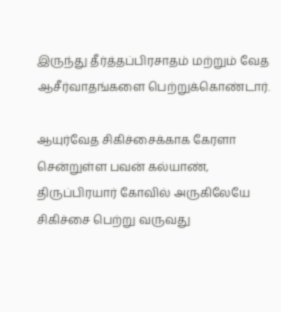இருந்து தீர்த்தப்பிரசாதம் மற்றும் வேத ஆசீர்வாதங்களை பெற்றுக்கொண்டார்.

ஆயுர்வேத சிகிச்சைக்காக கேரளா சென்றுள்ள பவன் கல்யாண், திருப்பிரயார் கோவில் அருகிலேயே சிகிச்சை பெற்று வருவது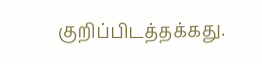குறிப்பிடத்தக்கது.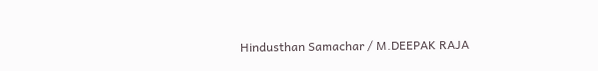Hindusthan Samachar / M.DEEPAK RAJA